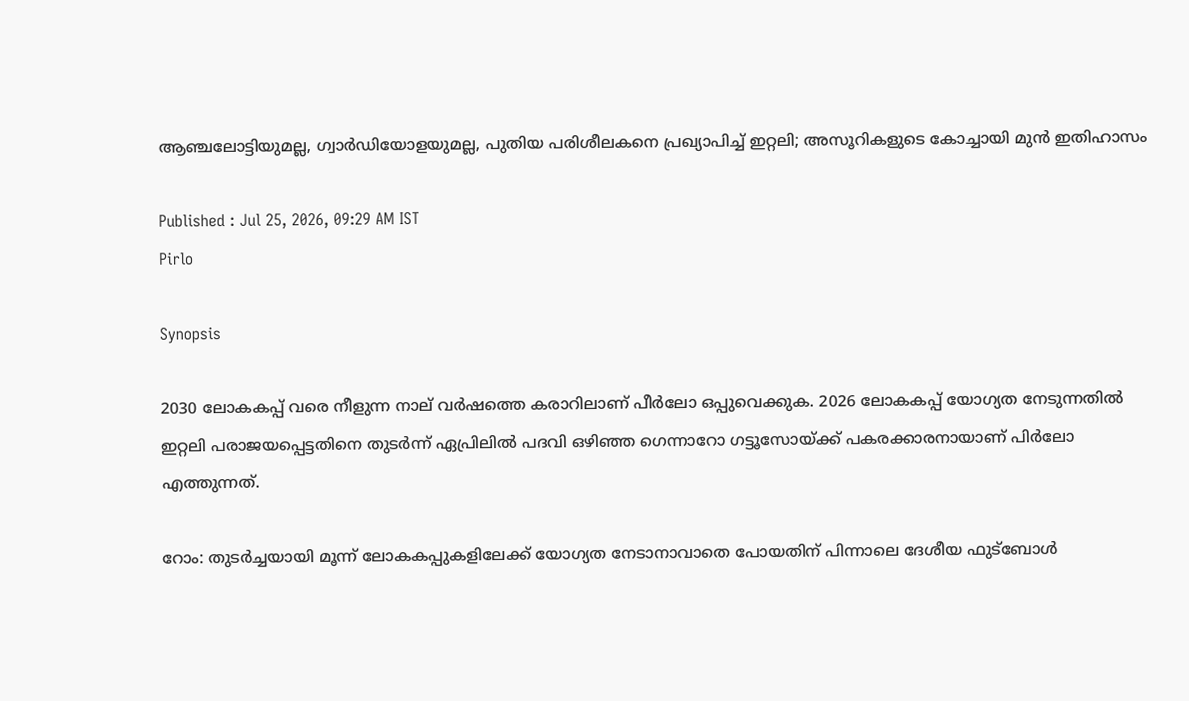ആഞ്ചലോട്ടിയുമല്ല, ഗ്വാർഡിയോളയുമല്ല, പുതിയ പരിശീലകനെ പ്രഖ്യാപിച്ച് ഇറ്റലി; അസൂറികളുടെ കോച്ചായി മുന്‍ ഇതിഹാസം

Published : Jul 25, 2026, 09:29 AM IST
Pirlo

Synopsis

2030 ലോകകപ്പ് വരെ നീളുന്ന നാല് വർഷത്തെ കരാറിലാണ് പീർലോ ഒപ്പുവെക്കുക. 2026 ലോകകപ്പ് യോഗ്യത നേടുന്നതിൽ ഇറ്റലി പരാജയപ്പെട്ടതിനെ തുടർന്ന് ഏപ്രിലിൽ പദവി ഒഴിഞ്ഞ ഗെന്നാറോ ഗട്ടൂസോയ്ക്ക് പകരക്കാരനായാണ് പിർലോ എത്തുന്നത്.

റോം: തുടർച്ചയായി മൂന്ന് ലോകകപ്പുകളിലേക്ക് യോഗ്യത നേടാനാവാതെ പോയതിന് പിന്നാലെ ദേശീയ ഫുട്ബോള്‍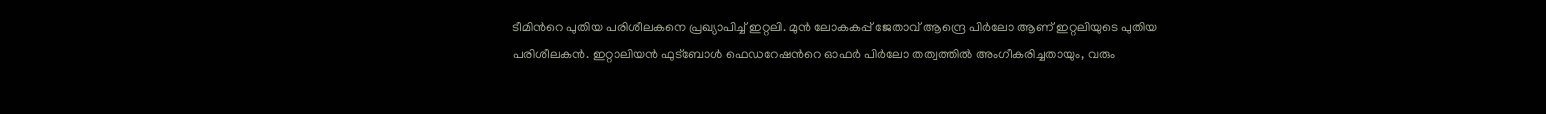ടീമിന്‍റെ പുതിയ പരിശീലകനെ പ്രഖ്യാപിച്ച് ഇറ്റലി. മുൻ ലോകകപ്പ് ജേതാവ് ആന്ദ്രെ പിർലോ ആണ് ഇറ്റലിയുടെ പുതിയ പരിശീലകൻ. ഇറ്റാലിയൻ ഫുട്ബോൾ ഫെഡറേഷന്‍റെ ഓഫര്‍ പിർലോ തത്വത്തില്‍ അംഗീകരിച്ചതായും, വരും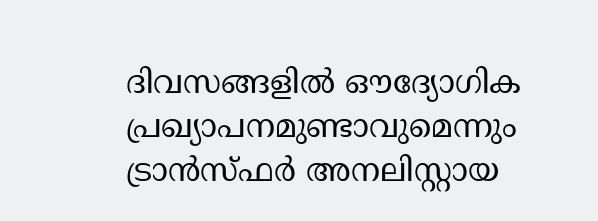ദിവസങ്ങളിൽ ഔദ്യോഗിക പ്രഖ്യാപനമുണ്ടാവുമെന്നും ട്രാൻസ്ഫർ അനലിസ്റ്റായ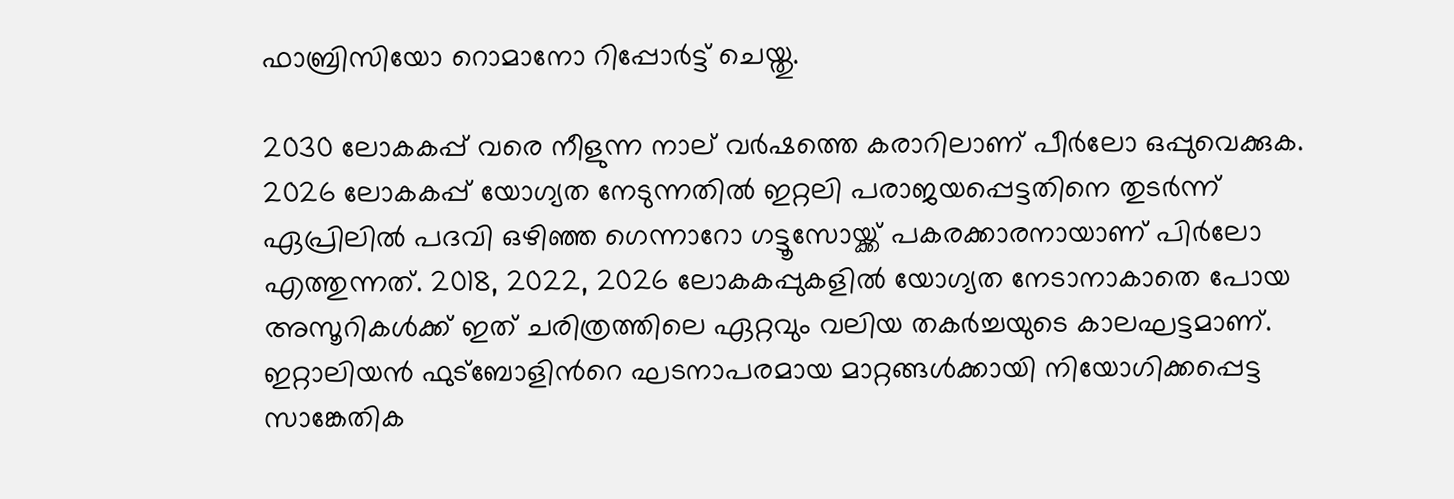ഫാബ്രിസിയോ റൊമാനോ റിപ്പോർട്ട് ചെയ്തു.

2030 ലോകകപ്പ് വരെ നീളുന്ന നാല് വർഷത്തെ കരാറിലാണ് പീർലോ ഒപ്പുവെക്കുക. 2026 ലോകകപ്പ് യോഗ്യത നേടുന്നതിൽ ഇറ്റലി പരാജയപ്പെട്ടതിനെ തുടർന്ന് ഏപ്രിലിൽ പദവി ഒഴിഞ്ഞ ഗെന്നാറോ ഗട്ടൂസോയ്ക്ക് പകരക്കാരനായാണ് പിർലോ എത്തുന്നത്. 2018, 2022, 2026 ലോകകപ്പുകളിൽ യോഗ്യത നേടാനാകാതെ പോയ അസൂറികൾക്ക് ഇത് ചരിത്രത്തിലെ ഏറ്റവും വലിയ തകർച്ചയുടെ കാലഘട്ടമാണ്. ഇറ്റാലിയൻ ഫുട്ബോളിന്‍റെ ഘടനാപരമായ മാറ്റങ്ങൾക്കായി നിയോഗിക്കപ്പെട്ട സാങ്കേതിക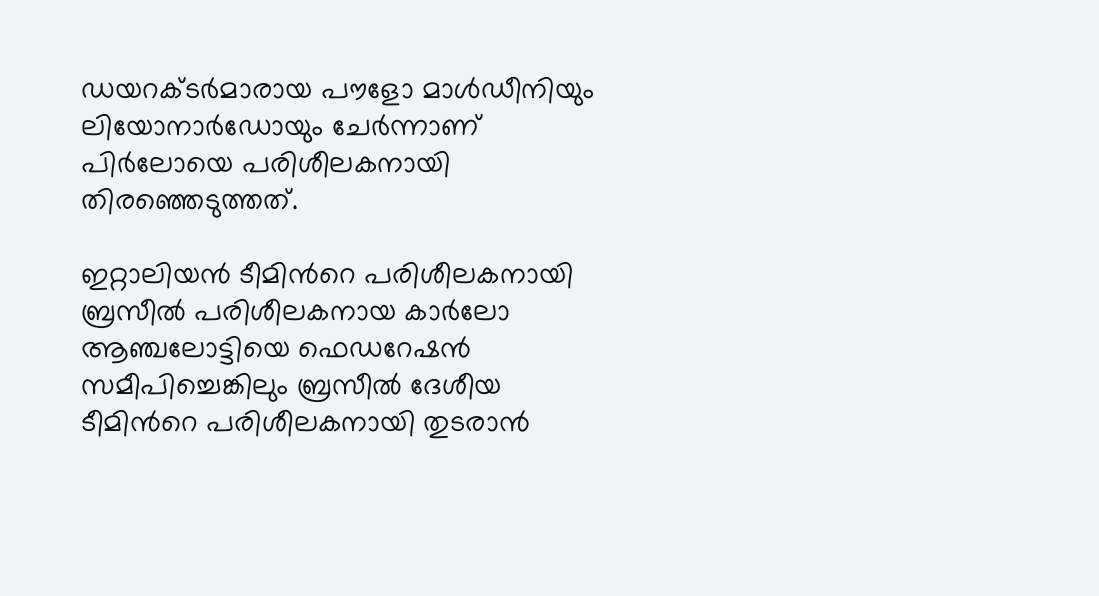ഡയറക്ടർമാരായ പൗളോ മാൾഡീനിയും ലിയോനാർഡോയും ചേർന്നാണ് പിർലോയെ പരിശീലകനായി തിരഞ്ഞെടുത്തത്.

ഇറ്റാലിയൻ ടീമിന്‍റെ പരിശീലകനായി ബ്രസീല്‍ പരിശീലകനായ കാർലോ ആഞ്ചലോട്ടിയെ ഫെഡറേഷൻ സമീപിച്ചെങ്കിലും ബ്രസീൽ ദേശീയ ടീമിന്‍റെ പരിശീലകനായി തുടരാൻ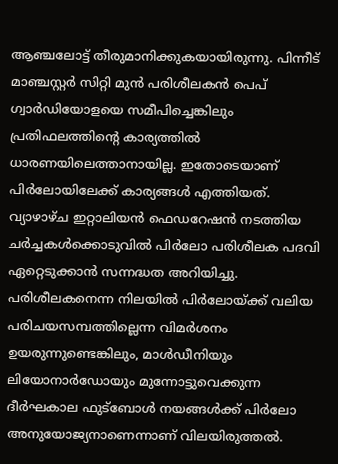ആഞ്ചലോട്ട് തീരുമാനിക്കുകയായിരുന്നു. പിന്നീട് മാഞ്ചസ്റ്റർ സിറ്റി മുൻ പരിശീലകൻ പെപ് ഗ്വാർഡിയോളയെ സമീപിച്ചെങ്കിലും പ്രതിഫലത്തിന്‍റെ കാര്യത്തില്‍ ധാരണയിലെത്താനായില്ല. ഇതോടെയാണ് പിർലോയിലേക്ക് കാര്യങ്ങൾ എത്തിയത്. വ്യാഴാഴ്ച ഇറ്റാലിയൻ ഫെഡറേഷൻ നടത്തിയ ചർച്ചകൾക്കൊടുവിൽ പിർലോ പരിശീലക പദവി ഏറ്റെടുക്കാൻ സന്നദ്ധത അറിയിച്ചു. പരിശീലകനെന്ന നിലയിൽ പിർലോയ്ക്ക് വലിയ പരിചയസമ്പത്തില്ലെന്ന വിമർശനം ഉയരുന്നുണ്ടെങ്കിലും, മാൾഡീനിയും ലിയോനാർഡോയും മുന്നോട്ടുവെക്കുന്ന ദീർഘകാല ഫുട്ബോൾ നയങ്ങൾക്ക് പിർലോ അനുയോജ്യനാണെന്നാണ് വിലയിരുത്തൽ.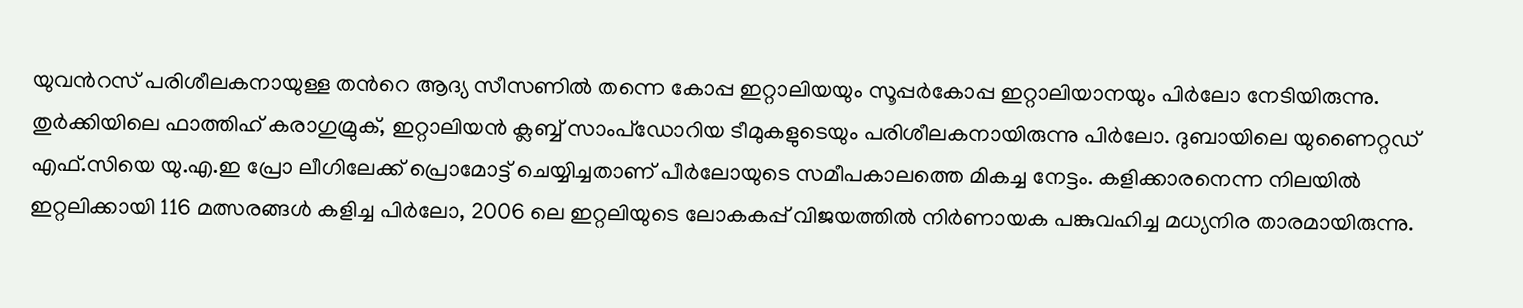യുവന്‍റസ് പരിശീലകനായുള്ള തന്‍റെ ആദ്യ സീസണിൽ തന്നെ കോപ്പ ഇറ്റാലിയയും സൂപ്പർകോപ്പ ഇറ്റാലിയാനയും പിര്‍ലോ നേടിയിരുന്നു. തുർക്കിയിലെ ഫാത്തിഹ് കരാഗുമ്രുക്, ഇറ്റാലിയൻ ക്ലബ്ബ് സാംപ്ഡോറിയ ടീമുകളുടെയും പരിശീലകനായിരുന്നു പിര്‍ലോ. ദുബായിലെ യുണൈറ്റഡ് എഫ്.സിയെ യു.എ.ഇ പ്രോ ലീഗിലേക്ക് പ്രൊമോട്ട് ചെയ്യിച്ചതാണ് പീർലോയുടെ സമീപകാലത്തെ മികച്ച നേട്ടം. കളിക്കാരനെന്ന നിലയിൽ ഇറ്റലിക്കായി 116 മത്സരങ്ങൾ കളിച്ച പിർലോ, 2006 ലെ ഇറ്റലിയുടെ ലോകകപ്പ് വിജയത്തിൽ നിർണായക പങ്കുവഹിച്ച മധ്യനിര താരമായിരുന്നു.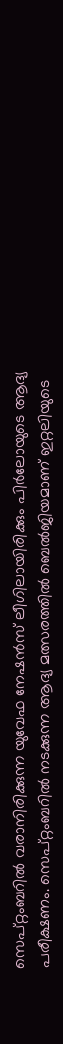സെപ്റ്റംബറിൽ വരാനിരിക്കുന്ന യുവേഫ നേഷൻസ് ലീഗിലായിരിക്കും പിർലോയുടെ ആദ്യ പരീക്ഷണം. സെപ്റ്റംബറിൽ നടക്കുന്ന ആദ്യ മത്സരത്തിൽ ബെൽജിയമാണ് ഇറ്റലിയുടെ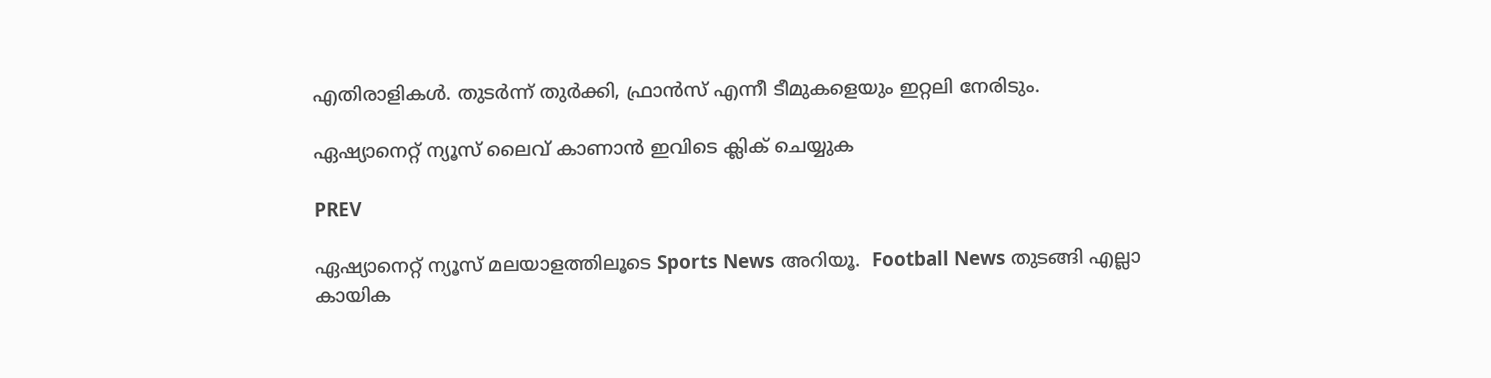എതിരാളികൾ. തുടർന്ന് തുർക്കി, ഫ്രാൻസ് എന്നീ ടീമുകളെയും ഇറ്റലി നേരിടും.

ഏഷ്യാനെറ്റ് ന്യൂസ് ലൈവ് കാണാന്‍ ഇവിടെ ക്ലിക് ചെയ്യുക

PREV

ഏഷ്യാനെറ്റ് ന്യൂസ് മലയാളത്തിലൂടെ Sports News അറിയൂ.  Football News തുടങ്ങി എല്ലാ കായിക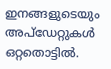ഇനങ്ങളുടെയും അപ്‌ഡേറ്റുകൾ ഒറ്റതൊട്ടിൽ.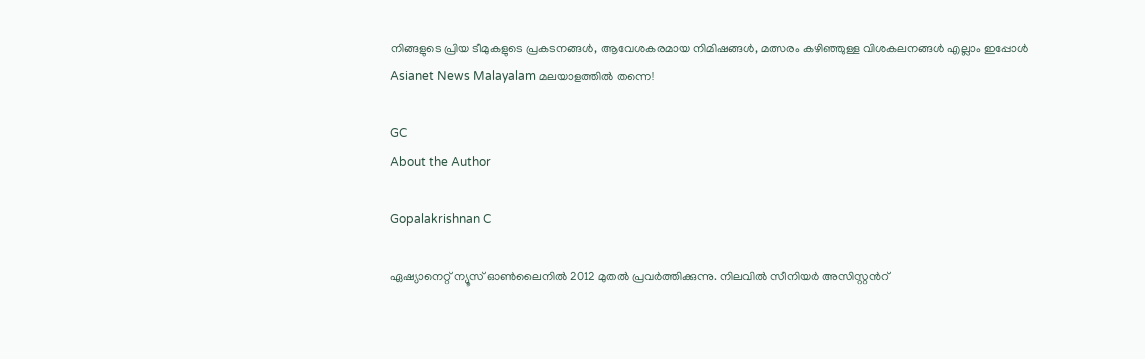നിങ്ങളുടെ പ്രിയ ടീമുകളുടെ പ്രകടനങ്ങൾ, ആവേശകരമായ നിമിഷങ്ങൾ, മത്സരം കഴിഞ്ഞുള്ള വിശകലനങ്ങൾ എല്ലാം ഇപ്പോൾ Asianet News Malayalam മലയാളത്തിൽ തന്നെ!

GC
About the Author

Gopalakrishnan C

ഏഷ്യാനെറ്റ് ന്യൂസ് ഓണ്‍ലൈനില്‍ 2012 മുതല്‍ പ്രവര്‍ത്തിക്കുന്നു. നിലവില്‍ സീനിയര്‍ അസിസ്റ്റന്‍റ്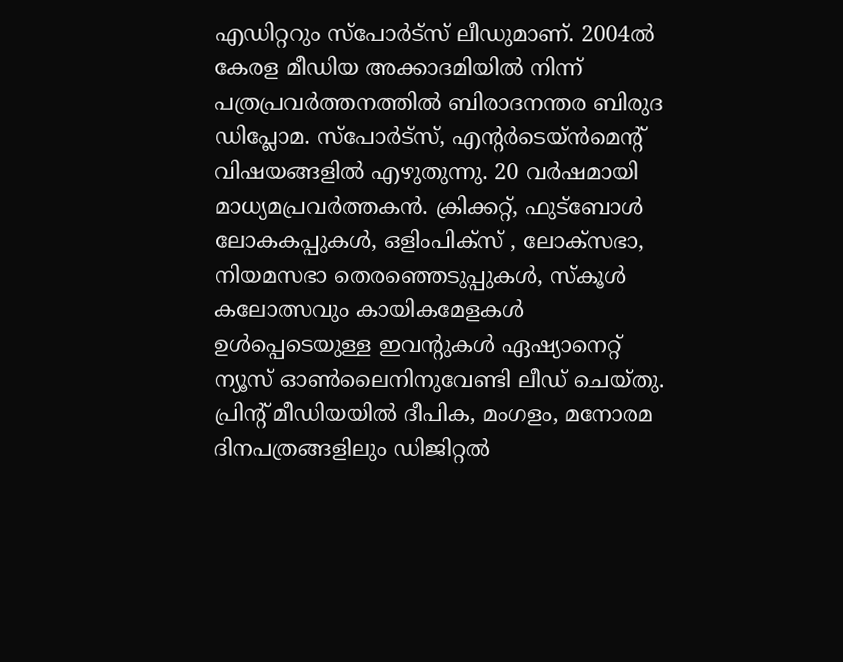എഡിറ്ററും സ്പോർട്സ് ലീഡുമാണ്. 2004ൽ കേരള മീഡിയ അക്കാദമിയില്‍ നിന്ന് പത്രപ്രവര്‍ത്തനത്തില്‍ ബിരാദനന്തര ബിരുദ ഡിപ്ലോമ. സ്പോര്‍ട്സ്, എന്‍റര്‍ടെയ്ൻമെന്‍റ് വിഷയങ്ങളില്‍ എഴുതുന്നു. 20 വര്‍ഷമായി മാധ്യമപ്രവര്‍ത്തകൻ. ക്രിക്കറ്റ്, ഫുട്ബോള്‍ ലോകകപ്പുകൾ, ഒളിംപിക്സ് , ലോക്സഭാ, നിയമസഭാ തെരഞ്ഞെടുപ്പുകള്‍, സ്കൂള്‍ കലോത്സവും കായികമേളകള്‍ ഉള്‍പ്പെടെയുള്ള ഇവന്‍റുകള്‍ ഏഷ്യാനെറ്റ് ന്യൂസ് ഓണ്‍ലൈനിനുവേണ്ടി ലീഡ് ചെയ്തു. പ്രിന്‍റ് മീഡിയയില്‍ ദീപിക, മംഗളം, മനോരമ ദിനപത്രങ്ങളിലും ഡിജിറ്റൽ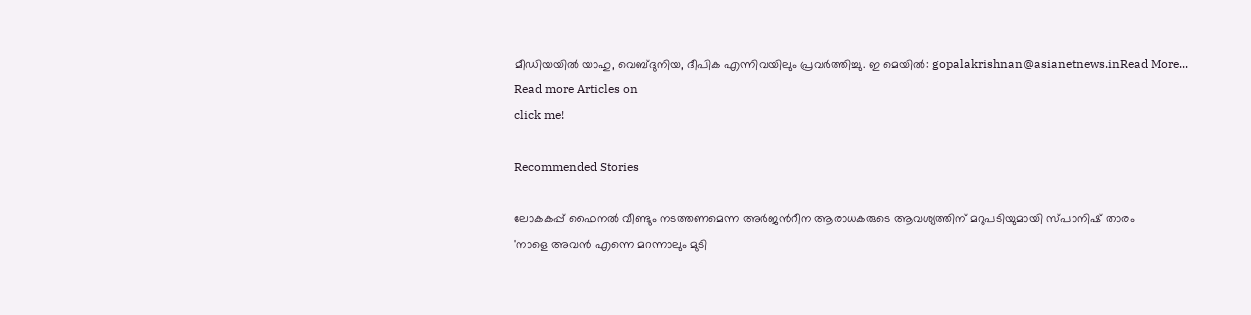മീഡിയയില്‍ യാഹു, വെബ്ദുനിയ, ദീപിക എന്നിവയിലും പ്രവര്‍ത്തിച്ചു. ഇ മെയില്‍: gopalakrishnan@asianetnews.inRead More...
Read more Articles on
click me!

Recommended Stories

ലോകകപ്പ് ഫൈനൽ വീണ്ടും നടത്തണമെന്ന അർജന്‍റീന ആരാധകരുടെ ആവശ്യത്തിന് മറുപടിയുമായി സ്പാനിഷ് താരം
'നാളെ അവൻ എന്നെ മറന്നാലും മുടി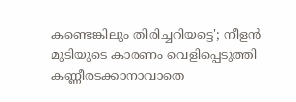കണ്ടെങ്കിലും തിരിച്ചറിയട്ടെ'; നീളൻ മുടിയുടെ കാരണം വെളിപ്പെടുത്തി കണ്ണീരടക്കാനാവാതെ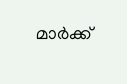മാർക്ക്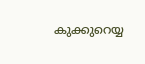കുക്കുറെയ്യ